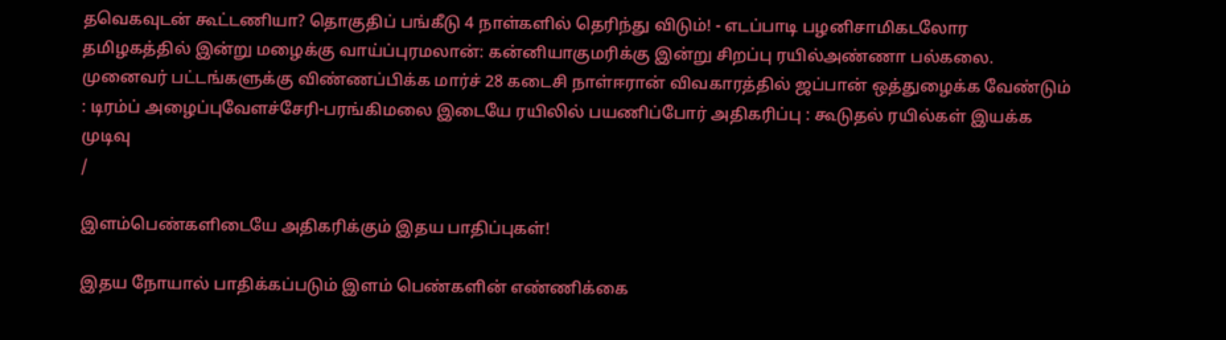தவெகவுடன் கூட்டணியா? தொகுதிப் பங்கீடு 4 நாள்களில் தெரிந்து விடும்! - எடப்பாடி பழனிசாமிகடலோர தமிழகத்தில் இன்று மழைக்கு வாய்ப்புரமலான்: கன்னியாகுமரிக்கு இன்று சிறப்பு ரயில்அண்ணா பல்கலை. முனைவர் பட்டங்களுக்கு விண்ணப்பிக்க மார்ச் 28 கடைசி நாள்ஈரான் விவகாரத்தில் ஜப்பான் ஒத்துழைக்க வேண்டும் : டிரம்ப் அழைப்புவேளச்சேரி-பரங்கிமலை இடையே ரயிலில் பயணிப்போர் அதிகரிப்பு : கூடுதல் ரயில்கள் இயக்க முடிவு
/

இளம்பெண்களிடையே அதிகரிக்கும் இதய பாதிப்புகள்!

இதய நோயால் பாதிக்கப்படும் இளம் பெண்களின் எண்ணிக்கை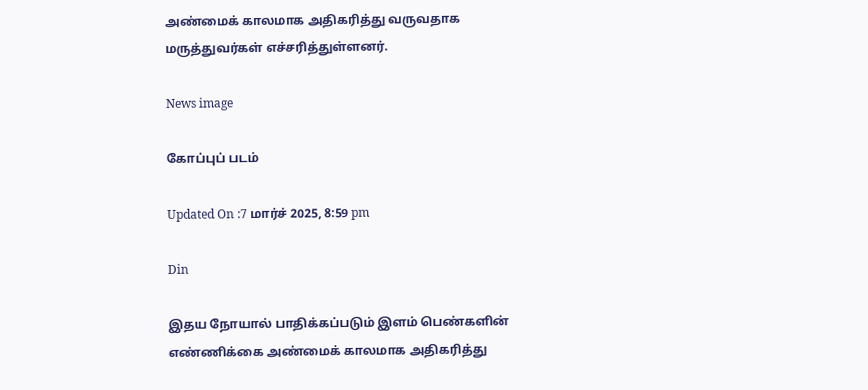அண்மைக் காலமாக அதிகரித்து வருவதாக மருத்துவர்கள் எச்சரித்துள்ளனர்.

News image

கோப்புப் படம்

Updated On :7 மார்ச் 2025, 8:59 pm

Din

இதய நோயால் பாதிக்கப்படும் இளம் பெண்களின் எண்ணிக்கை அண்மைக் காலமாக அதிகரித்து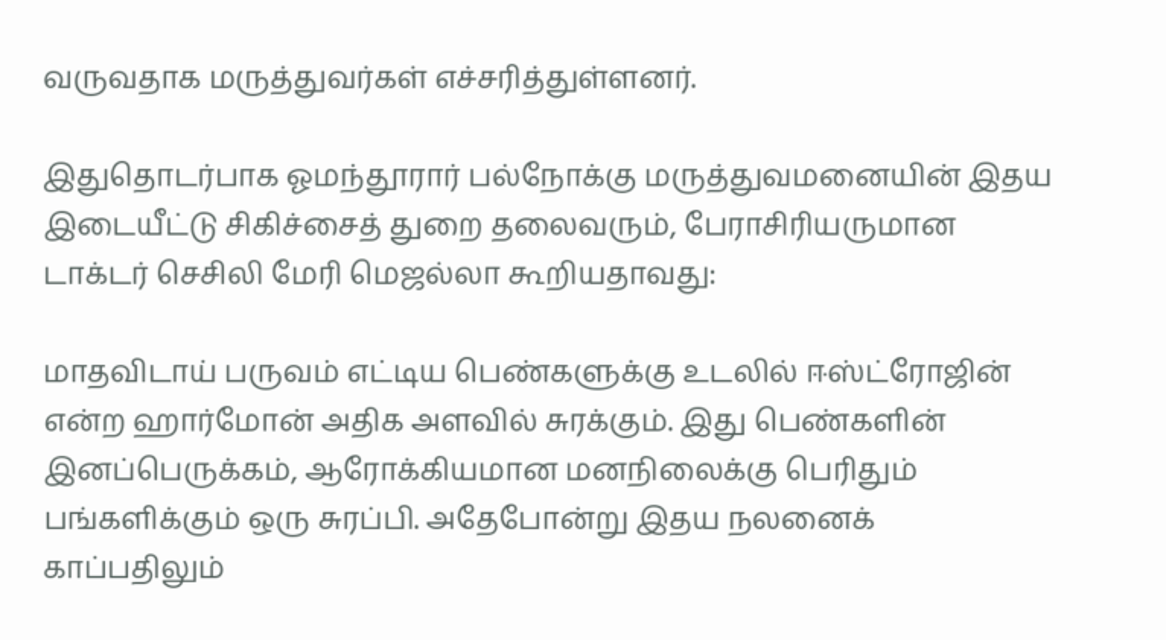வருவதாக மருத்துவர்கள் எச்சரித்துள்ளனர்.

இதுதொடர்பாக ஓமந்தூரார் பல்நோக்கு மருத்துவமனையின் இதய இடையீட்டு சிகிச்சைத் துறை தலைவரும், பேராசிரியருமான டாக்டர் செசிலி மேரி மெஜல்லா கூறியதாவது:

மாதவிடாய் பருவம் எட்டிய பெண்களுக்கு உடலில் ஈஸ்ட்ரோஜின் என்ற ஹார்மோன் அதிக அளவில் சுரக்கும். இது பெண்களின் இனப்பெருக்கம், ஆரோக்கியமான மனநிலைக்கு பெரிதும் பங்களிக்கும் ஒரு சுரப்பி. அதேபோன்று இதய நலனைக் காப்பதிலும்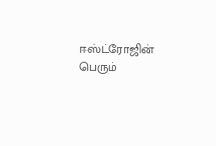ஈஸ்ட்ரோஜின் பெரும்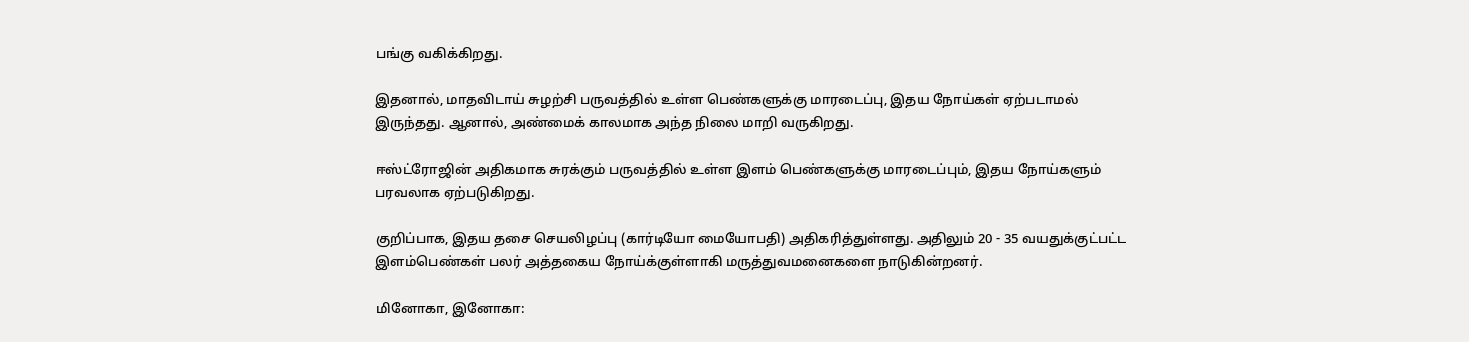பங்கு வகிக்கிறது.

இதனால், மாதவிடாய் சுழற்சி பருவத்தில் உள்ள பெண்களுக்கு மாரடைப்பு, இதய நோய்கள் ஏற்படாமல் இருந்தது. ஆனால், அண்மைக் காலமாக அந்த நிலை மாறி வருகிறது.

ஈஸ்ட்ரோஜின் அதிகமாக சுரக்கும் பருவத்தில் உள்ள இளம் பெண்களுக்கு மாரடைப்பும், இதய நோய்களும் பரவலாக ஏற்படுகிறது.

குறிப்பாக, இதய தசை செயலிழப்பு (கார்டியோ மையோபதி) அதிகரித்துள்ளது. அதிலும் 20 - 35 வயதுக்குட்பட்ட இளம்பெண்கள் பலர் அத்தகைய நோய்க்குள்ளாகி மருத்துவமனைகளை நாடுகின்றனர்.

மினோகா, இனோகா: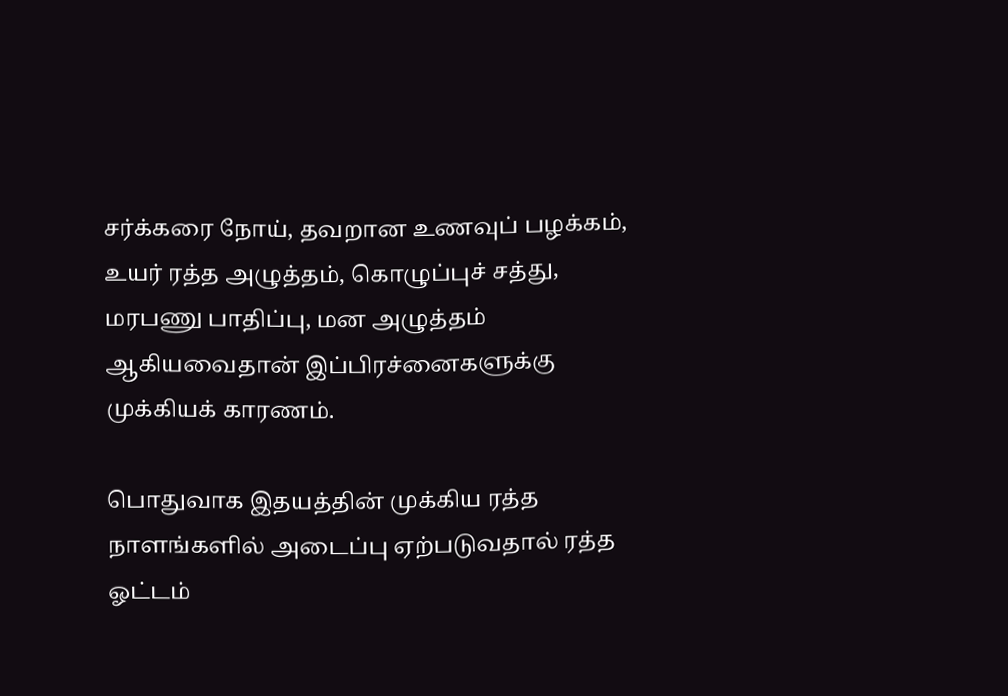சர்க்கரை நோய், தவறான உணவுப் பழக்கம், உயர் ரத்த அழுத்தம், கொழுப்புச் சத்து, மரபணு பாதிப்பு, மன அழுத்தம் ஆகியவைதான் இப்பிரச்னைகளுக்கு முக்கியக் காரணம்.

பொதுவாக இதயத்தின் முக்கிய ரத்த நாளங்களில் அடைப்பு ஏற்படுவதால் ரத்த ஓட்டம்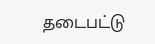தடைபட்டு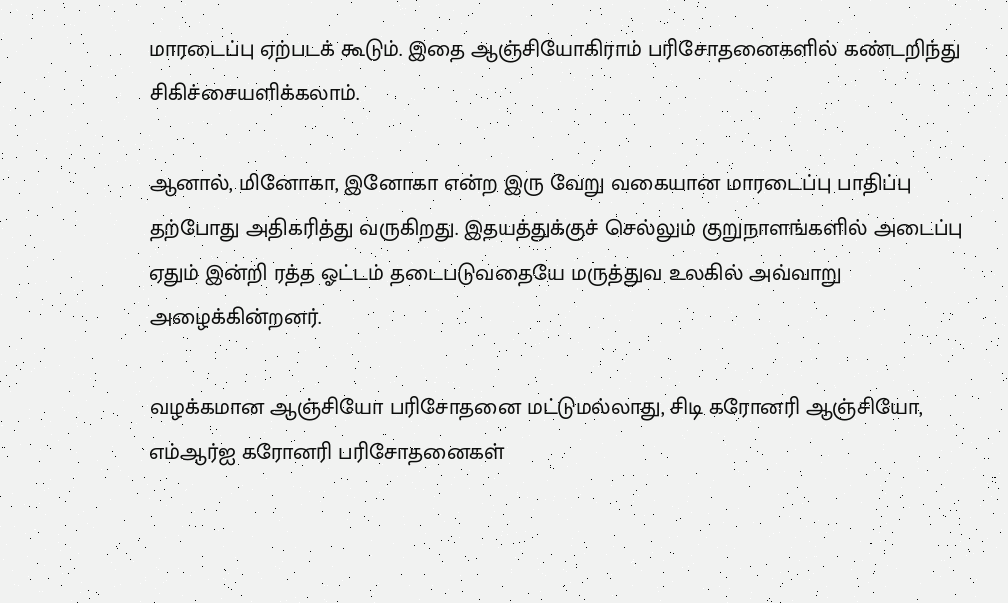மாரடைப்பு ஏற்படக் கூடும். இதை ஆஞ்சியோகிராம் பரிசோதனைகளில் கண்டறிந்து சிகிச்சையளிக்கலாம்.

ஆனால், மினோகா, இனோகா என்ற இரு வேறு வகையான மாரடைப்பு பாதிப்பு தற்போது அதிகரித்து வருகிறது. இதயத்துக்குச் செல்லும் குறுநாளங்களில் அடைப்பு ஏதும் இன்றி ரத்த ஓட்டம் தடைபடுவதையே மருத்துவ உலகில் அவ்வாறு அழைக்கின்றனர்.

வழக்கமான ஆஞ்சியோ பரிசோதனை மட்டுமல்லாது, சிடி கரோனரி ஆஞ்சியோ, எம்ஆர்ஐ கரோனரி பரிசோதனைகள்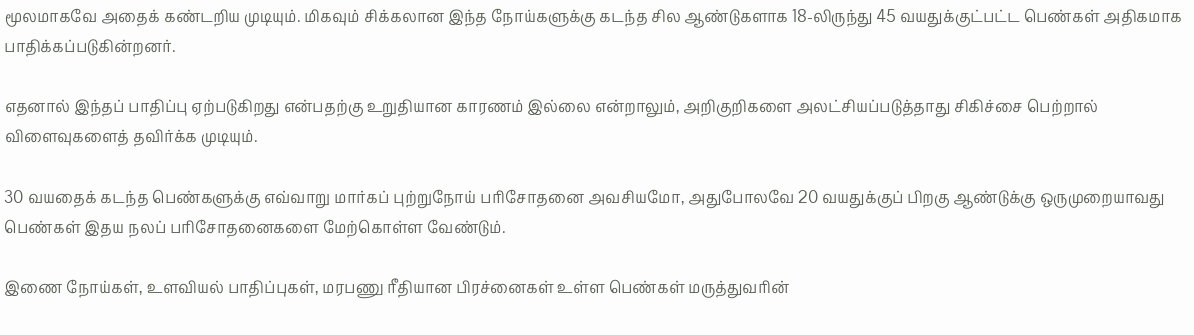மூலமாகவே அதைக் கண்டறிய முடியும். மிகவும் சிக்கலான இந்த நோய்களுக்கு கடந்த சில ஆண்டுகளாக 18-லிருந்து 45 வயதுக்குட்பட்ட பெண்கள் அதிகமாக பாதிக்கப்படுகின்றனர்.

எதனால் இந்தப் பாதிப்பு ஏற்படுகிறது என்பதற்கு உறுதியான காரணம் இல்லை என்றாலும், அறிகுறிகளை அலட்சியப்படுத்தாது சிகிச்சை பெற்றால் விளைவுகளைத் தவிர்க்க முடியும்.

30 வயதைக் கடந்த பெண்களுக்கு எவ்வாறு மார்கப் புற்றுநோய் பரிசோதனை அவசியமோ, அதுபோலவே 20 வயதுக்குப் பிறகு ஆண்டுக்கு ஒருமுறையாவது பெண்கள் இதய நலப் பரிசோதனைகளை மேற்கொள்ள வேண்டும்.

இணை நோய்கள், உளவியல் பாதிப்புகள், மரபணு ரீதியான பிரச்னைகள் உள்ள பெண்கள் மருத்துவரின்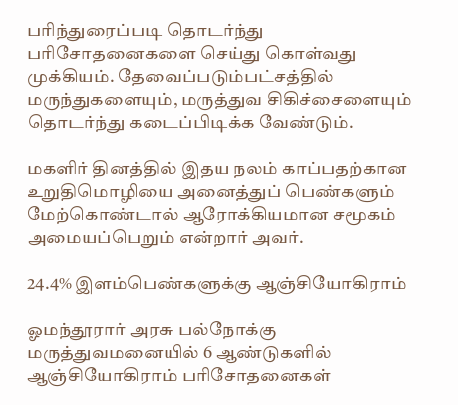பரிந்துரைப்படி தொடர்ந்து பரிசோதனைகளை செய்து கொள்வது முக்கியம். தேவைப்படும்பட்சத்தில் மருந்துகளையும், மருத்துவ சிகிச்சைளையும் தொடர்ந்து கடைப்பிடிக்க வேண்டும்.

மகளிர் தினத்தில் இதய நலம் காப்பதற்கான உறுதிமொழியை அனைத்துப் பெண்களும் மேற்கொண்டால் ஆரோக்கியமான சமூகம் அமையப்பெறும் என்றார் அவர்.

24.4% இளம்பெண்களுக்கு ஆஞ்சியோகிராம்

ஓமந்தூரார் அரசு பல்நோக்கு மருத்துவமனையில் 6 ஆண்டுகளில் ஆஞ்சியோகிராம் பரிசோதனைகள்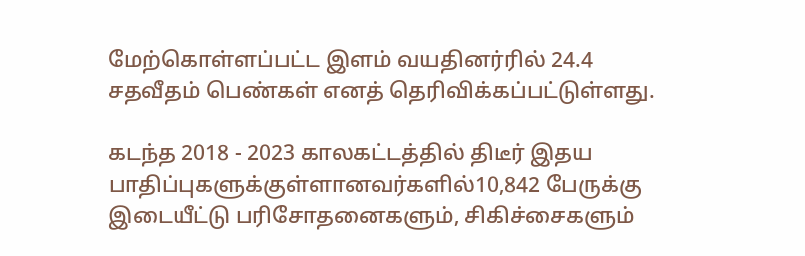மேற்கொள்ளப்பட்ட இளம் வயதினர்ரில் 24.4 சதவீதம் பெண்கள் எனத் தெரிவிக்கப்பட்டுள்ளது.

கடந்த 2018 - 2023 காலகட்டத்தில் திடீர் இதய பாதிப்புகளுக்குள்ளானவர்களில்10,842 பேருக்கு இடையீட்டு பரிசோதனைகளும், சிகிச்சைகளும்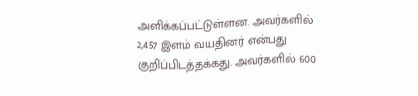அளிக்கப்பட்டுள்ளன. அவர்களில் 2,457 இளம் வயதினர் என்பது குறிப்பிடத்தக்கது. அவர்களில் 600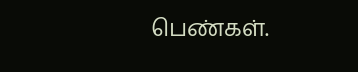பெண்கள்.